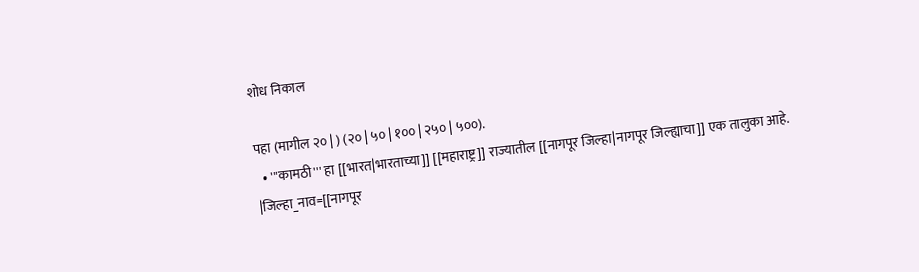शोध निकाल

पहा (मागील २० | ) (२० | ५० | १०० | २५० | ५००).
  • '''कामठी''' हा [[भारत|भारताच्या]] [[महाराष्ट्र]] राज्यातील [[नागपूर जिल्हा|नागपूर जिल्ह्याचा]] एक तालुका आहे. |जिल्हा_नाव=[[नागपूर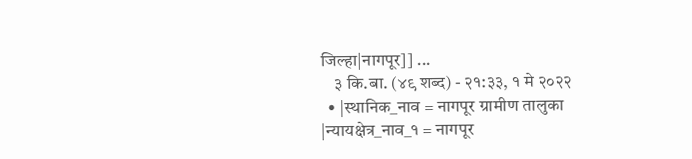जिल्हा|नागपूर]] ...
    ३ कि.बा. (४९ शब्द) - २१:३३, १ मे २०२२
  • |स्थानिक_नाव = नागपूर ग्रामीण तालुका |न्यायक्षेत्र_नाव_१ = नागपूर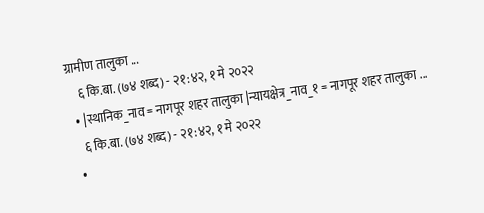ग्रामीण तालुका ...
    ६ कि.बा. (७४ शब्द) - २१:४२, १ मे २०२२
  • |स्थानिक_नाव = नागपूर शहर तालुका |न्यायक्षेत्र_नाव_१ = नागपूर शहर तालुका ...
    ६ कि.बा. (७४ शब्द) - २१:४२, १ मे २०२२
  •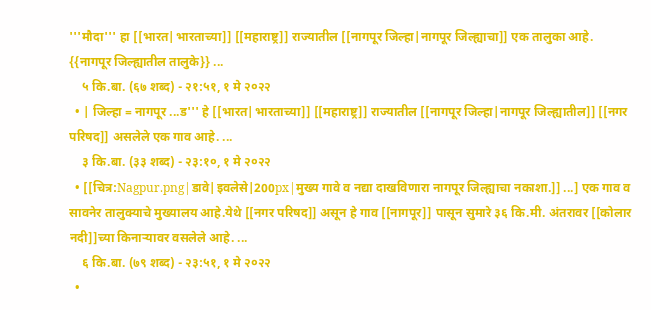'''मौदा''' हा [[भारत|भारताच्या]] [[महाराष्ट्र]] राज्यातील [[नागपूर जिल्हा|नागपूर जिल्ह्याचा]] एक तालुका आहे. {{नागपूर जिल्ह्यातील तालुके}} ...
    ५ कि.बा. (६७ शब्द) - २१:५१, १ मे २०२२
  • | जिल्हा = नागपूर ...ड''' हे [[भारत|भारताच्या]] [[महाराष्ट्र]] राज्यातील [[नागपूर जिल्हा|नागपूर जिल्ह्यातील]] [[नगर परिषद]] असलेले एक गाव आहे. ...
    ३ कि.बा. (३३ शब्द) - २३:१०, १ मे २०२२
  • [[चित्र:Nagpur.png|डावे|इवलेसे|200px|मुख्य गावे व नद्या दाखविणारा नागपूर जिल्ह्याचा नकाशा.]] ...] एक गाव व सावनेर तालुक्याचे मुख्यालय आहे.येथे [[नगर परिषद]] असून हे गाव [[नागपूर]] पासून सुमारे ३६ कि.मी. अंतरावर [[कोलार नदी]]च्या किनाऱ्यावर वसलेले आहे. ...
    ६ कि.बा. (७९ शब्द) - २३:५१, १ मे २०२२
  •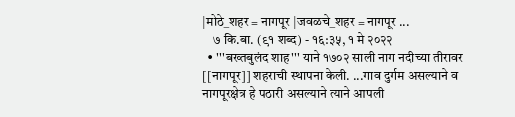|मोठे_शहर = नागपूर |जवळचे_शहर = नागपूर ...
    ७ कि.बा. (९१ शब्द) - १६:३५, १ मे २०२२
  • '''बख्तबुलंद शाह''' याने १७०२ साली नाग नदीच्या तीरावर [[नागपूर]] शहराची स्थापना केली. ...गाव दुर्गम असल्याने व नागपूरक्षेत्र हे पठारी असल्याने त्याने आपली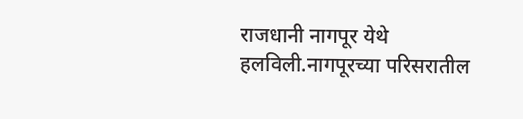राजधानी नागपूर येथे हलविली.नागपूरच्या परिसरातील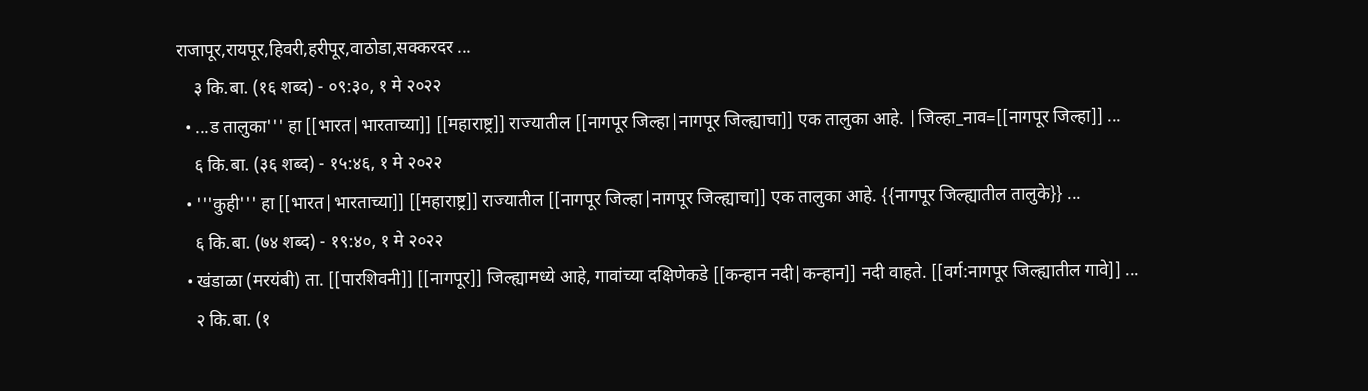राजापूर,रायपूर,हिवरी,हरीपूर,वाठोडा,सक्करदर ...
    ३ कि.बा. (१६ शब्द) - ०९:३०, १ मे २०२२
  • ...ड तालुका''' हा [[भारत|भारताच्या]] [[महाराष्ट्र]] राज्यातील [[नागपूर जिल्हा|नागपूर जिल्ह्याचा]] एक तालुका आहे. |जिल्हा_नाव=[[नागपूर जिल्हा]] ...
    ६ कि.बा. (३६ शब्द) - १५:४६, १ मे २०२२
  • '''कुही''' हा [[भारत|भारताच्या]] [[महाराष्ट्र]] राज्यातील [[नागपूर जिल्हा|नागपूर जिल्ह्याचा]] एक तालुका आहे. {{नागपूर जिल्ह्यातील तालुके}} ...
    ६ कि.बा. (७४ शब्द) - १९:४०, १ मे २०२२
  • खंडाळा (मरयंबी) ता. [[पारशिवनी]] [[नागपूर]] जिल्ह्यामध्ये आहे, गावांच्या दक्षिणेकडे [[कन्हान नदी|कन्हान]] नदी वाहते. [[वर्ग:नागपूर जिल्ह्यातील गावे]] ...
    २ कि.बा. (१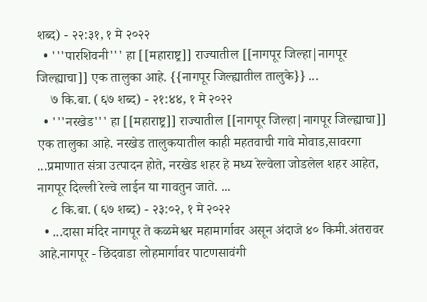शब्द) - २२:३१, १ मे २०२२
  • '''पारशिवनी''' हा [[महाराष्ट्र]] राज्यातील [[नागपूर जिल्हा|नागपूर जिल्ह्याचा]] एक तालुका आहे. {{नागपूर जिल्ह्यातील तालुके}} ...
    ७ कि.बा. (६७ शब्द) - २१:४४, १ मे २०२२
  • '''नरखेड''' हा [[महाराष्ट्र]] राज्यातील [[नागपूर जिल्हा|नागपूर जिल्ह्याचा]] एक तालुका आहे. नरखेड तालुकयातील काही महतवाची गावे मोवाड,सावरगा ...प्रमाणात संत्रा उत्पादन होते, नरखेड शहर हे मध्य रेल्वेला जोडलेल शहर आहेत, नागपूर दिल्ली रेल्वे लाईन या गावतुन जाते. ...
    ८ कि.बा. (६७ शब्द) - २३:०२, १ मे २०२२
  • ...दासा मंदिर नागपूर ते कळमेश्वर महामार्गावर असून अंदाजे ४० किमी.अंतरावर आहे.नागपूर - छिंदवाडा लोहमार्गावर पाटणसावंगी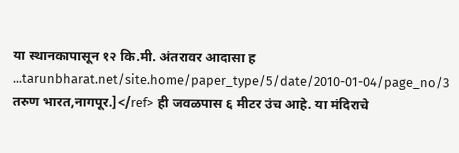या स्थानकापासून १२ कि.मी. अंतरावर आदासा ह ...tarunbharat.net/site.home/paper_type/5/date/2010-01-04/page_no/3 तरुण भारत,नागपूर.]</ref> ही जवळपास ६ मीटर उंच आहे. या मंदिराचे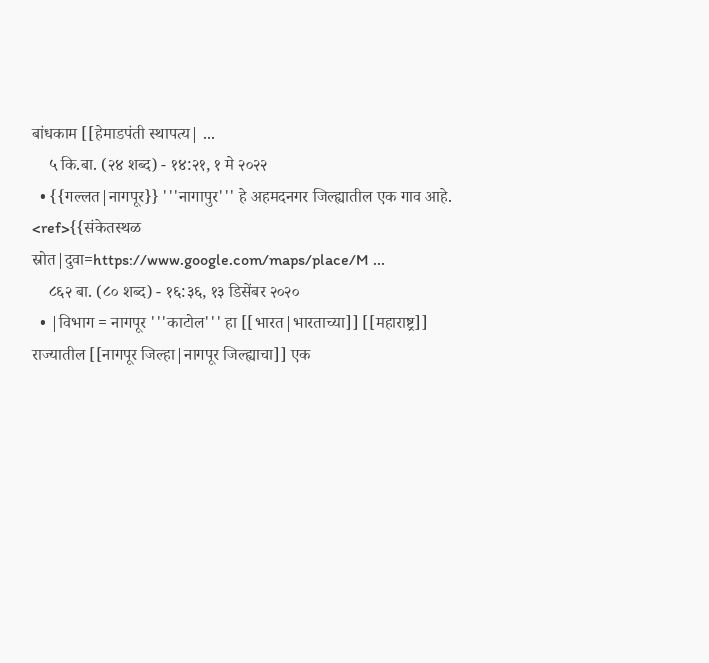बांधकाम [[हेमाडपंती स्थापत्य| ...
    ५ कि.बा. (२४ शब्द) - १४:२१, १ मे २०२२
  • {{गल्लत|नागपूर}} '''नागापुर''' हे अहमदनगर जिल्ह्यातील एक गाव आहे. <ref>{{संकेतस्थळ स्रोत|दुवा=https://www.google.com/maps/place/M ...
    ८६२ बा. (८० शब्द) - १६:३६, १३ डिसेंबर २०२०
  • |विभाग = नागपूर '''काटोल''' हा [[भारत|भारताच्या]] [[महाराष्ट्र]] राज्यातील [[नागपूर जिल्हा|नागपूर जिल्ह्याचा]] एक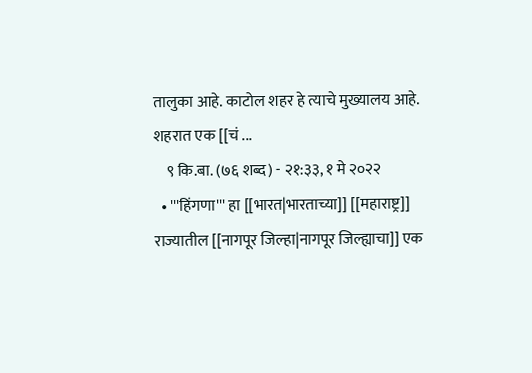तालुका आहे. काटोल शहर हे त्याचे मुख्यालय आहे. शहरात एक [[चं ...
    ९ कि.बा. (७६ शब्द) - २१:३३, १ मे २०२२
  • '''हिंगणा''' हा [[भारत|भारताच्या]] [[महाराष्ट्र]] राज्यातील [[नागपूर जिल्हा|नागपूर जिल्ह्याचा]] एक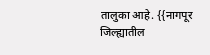तालुका आहे. {{नागपूर जिल्ह्यातील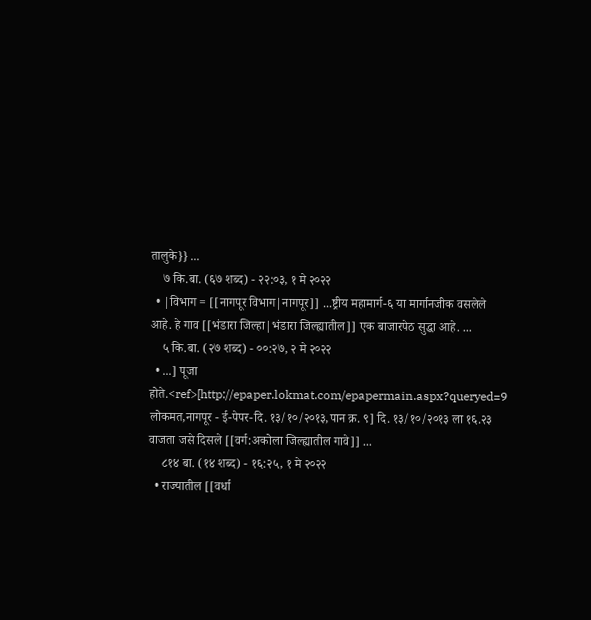तालुके}} ...
    ७ कि.बा. (६७ शब्द) - २२:०३, १ मे २०२२
  • |विभाग = [[नागपूर विभाग|नागपूर]] ...ष्ट्रीय महामार्ग-६ या मार्गानजीक वसलेले आहे. हे गाव [[भंडारा जिल्हा|भंडारा जिल्ह्यातील]] एक बाजारपेठ सुद्धा आहे. ...
    ५ कि.बा. (२७ शब्द) - ००:२७, २ मे २०२२
  • ...] पूजा होते.<ref>[http://epaper.lokmat.com/epapermain.aspx?queryed=9 लोकमत,नागपूर - ई-पेपर-दि. १३/१०/२०१३,पान क्र. ९] दि. १३/१०/२०१३ ला १६.२३ वाजता जसे दिसले [[वर्ग:अकोला जिल्ह्यातील गावे]] ...
    ८१४ बा. (१४ शब्द) - १६:२५, १ मे २०२२
  • राज्यातील [[वर्धा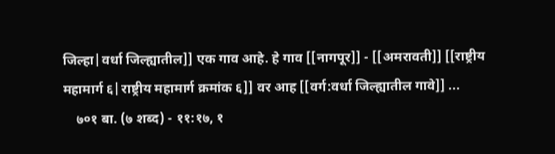जिल्हा|वर्धा जिल्ह्यातील]] एक गाव आहे. हे गाव [[नागपूर]] - [[अमरावती]] [[राष्ट्रीय महामार्ग ६|राष्ट्रीय महामार्ग क्रमांक ६]] वर आह [[वर्ग:वर्धा जिल्ह्यातील गावे]] ...
    ७०१ बा. (७ शब्द) - ११:१७, १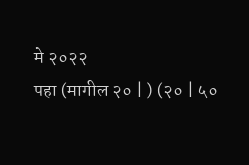मे २०२२
पहा (मागील २० | ) (२० | ५०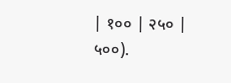| १०० | २५० | ५००).